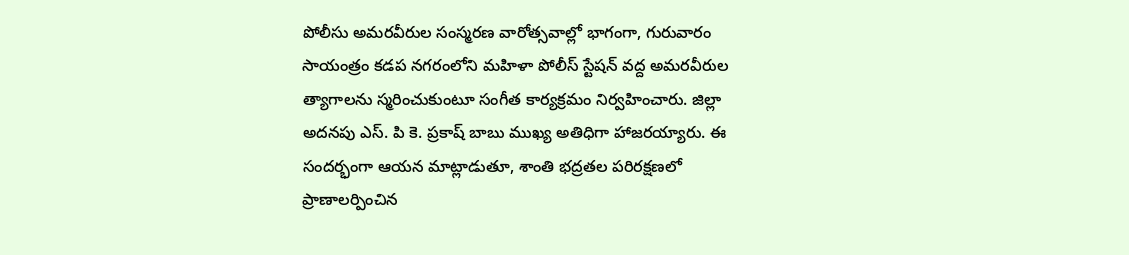పోలీసు అమరవీరుల సంస్మరణ వారోత్సవాల్లో భాగంగా, గురువారం సాయంత్రం కడప నగరంలోని మహిళా పోలీస్ స్టేషన్ వద్ద అమరవీరుల త్యాగాలను స్మరించుకుంటూ సంగీత కార్యక్రమం నిర్వహించారు. జిల్లా అదనపు ఎస్. పి కె. ప్రకాష్ బాబు ముఖ్య అతిధిగా హాజరయ్యారు. ఈ సందర్భంగా ఆయన మాట్లాడుతూ, శాంతి భద్రతల పరిరక్షణలో ప్రాణాలర్పించిన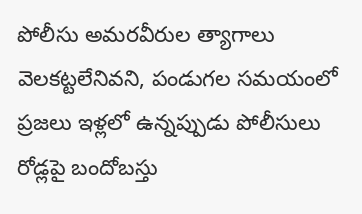పోలీసు అమరవీరుల త్యాగాలు వెలకట్టలేనివని, పండుగల సమయంలో ప్రజలు ఇళ్లలో ఉన్నప్పుడు పోలీసులు రోడ్లపై బందోబస్తు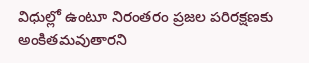విధుల్లో ఉంటూ నిరంతరం ప్రజల పరిరక్షణకు అంకితమవుతారని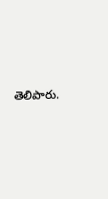తెలిపారు.